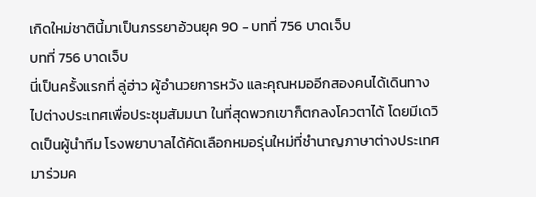เกิดใหม่ชาตินี้มาเป็นภรรยาอ้วนยุค 90 - บทที่ 756 บาดเจ็บ
บทที่ 756 บาดเจ็บ
นี่เป็นครั้งแรกที่ ลู่ฮ่าว ผู้อำนวยการหวัง และคุณหมออีกสองคนได้เดินทางไปต่างประเทศเพื่อประชุมสัมมนา ในที่สุดพวกเขาก็ตกลงโควตาได้ โดยมีเดวิดเป็นผู้นำทีม โรงพยาบาลได้คัดเลือกหมอรุ่นใหม่ที่ชำนาญภาษาต่างประเทศมาร่วมค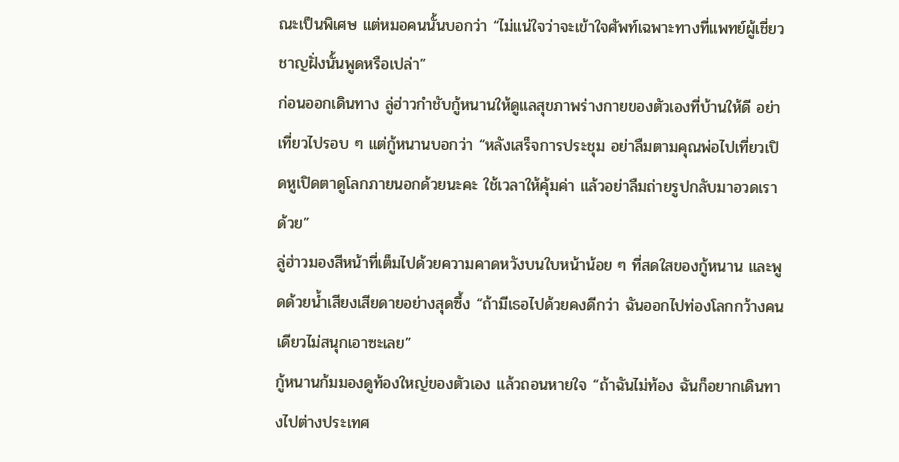ณะเป็นพิเศษ แต่หมอคนนั้นบอกว่า “ไม่แน่ใจว่าจะเข้าใจศัพท์เฉพาะทางที่แพทย์ผู้เชี่ยวชาญฝั่งนั้นพูดหรือเปล่า”
ก่อนออกเดินทาง ลู่ฮ่าวกำชับกู้หนานให้ดูแลสุขภาพร่างกายของตัวเองที่บ้านให้ดี อย่าเที่ยวไปรอบ ๆ แต่กู้หนานบอกว่า “หลังเสร็จการประชุม อย่าลืมตามคุณพ่อไปเที่ยวเปิดหูเปิดตาดูโลกภายนอกด้วยนะคะ ใช้เวลาให้คุ้มค่า แล้วอย่าลืมถ่ายรูปกลับมาอวดเราด้วย”
ลู่ฮ่าวมองสีหน้าที่เต็มไปด้วยความคาดหวังบนใบหน้าน้อย ๆ ที่สดใสของกู้หนาน และพูดด้วยน้ำเสียงเสียดายอย่างสุดซึ้ง “ถ้ามีเธอไปด้วยคงดีกว่า ฉันออกไปท่องโลกกว้างคนเดียวไม่สนุกเอาซะเลย”
กู้หนานก้มมองดูท้องใหญ่ของตัวเอง แล้วถอนหายใจ “ถ้าฉันไม่ท้อง ฉันก็อยากเดินทางไปต่างประเทศ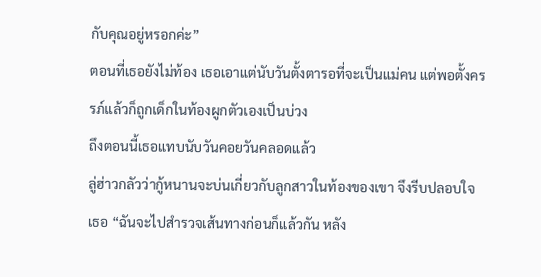กับคุณอยู่หรอกค่ะ”
ตอนที่เธอยังไม่ท้อง เธอเอาแต่นับวันตั้งตารอที่จะเป็นแม่คน แต่พอตั้งครรภ์แล้วก็ถูกเด็กในท้องผูกตัวเองเป็นบ่วง
ถึงตอนนี้เธอแทบนับวันคอยวันคลอดแล้ว
ลู่ฮ่าวกลัวว่ากู้หนานจะบ่นเกี่ยวกับลูกสาวในท้องของเขา จึงรีบปลอบใจเธอ “ฉันจะไปสำรวจเส้นทางก่อนก็แล้วกัน หลัง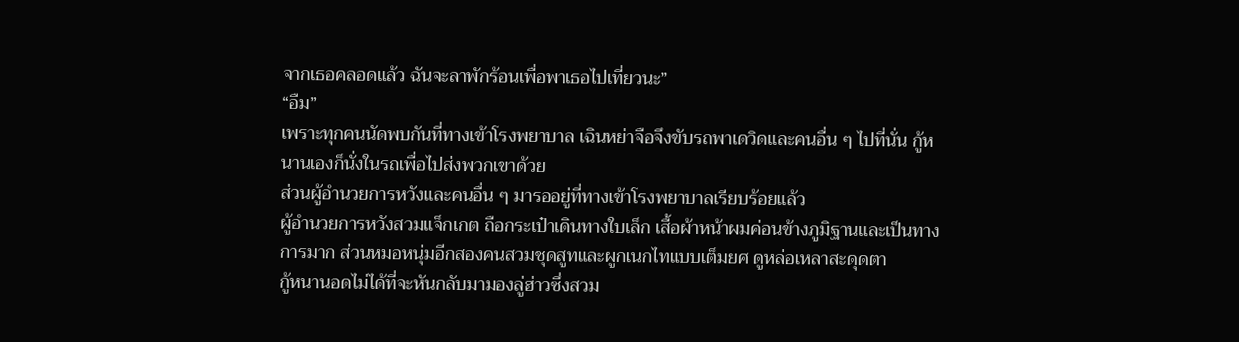จากเธอคลอดแล้ว ฉันจะลาพักร้อนเพื่อพาเธอไปเที่ยวนะ”
“อืม”
เพราะทุกคนนัดพบกันที่ทางเข้าโรงพยาบาล เฉินหย่าจือจึงขับรถพาเดวิดและคนอื่น ๆ ไปที่นั่น กู้หนานเองก็นั่งในรถเพื่อไปส่งพวกเขาด้วย
ส่วนผู้อำนวยการหวังและคนอื่น ๆ มารออยู่ที่ทางเข้าโรงพยาบาลเรียบร้อยแล้ว
ผู้อำนวยการหวังสวมแจ็กเกต ถือกระเป๋าเดินทางใบเล็ก เสื้อผ้าหน้าผมค่อนข้างภูมิฐานและเป็นทางการมาก ส่วนหมอหนุ่มอีกสองคนสวมชุดสูทและผูกเนกไทแบบเต็มยศ ดูหล่อเหลาสะดุดตา
กู้หนานอดไม่ได้ที่จะหันกลับมามองลู่ฮ่าวซึ่งสวม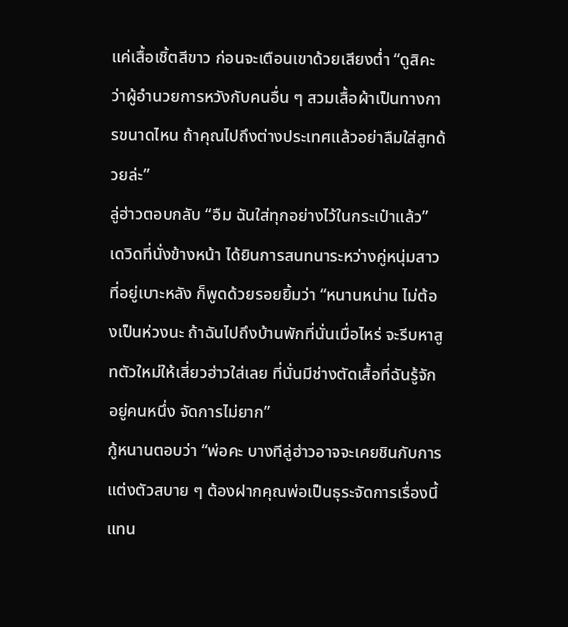แค่เสื้อเชิ้ตสีขาว ก่อนจะเตือนเขาด้วยเสียงต่ำ “ดูสิคะว่าผู้อำนวยการหวังกับคนอื่น ๆ สวมเสื้อผ้าเป็นทางการขนาดไหน ถ้าคุณไปถึงต่างประเทศแล้วอย่าลืมใส่สูทด้วยล่ะ”
ลู่ฮ่าวตอบกลับ “อืม ฉันใส่ทุกอย่างไว้ในกระเป๋าแล้ว”
เดวิดที่นั่งข้างหน้า ได้ยินการสนทนาระหว่างคู่หนุ่มสาวที่อยู่เบาะหลัง ก็พูดด้วยรอยยิ้มว่า “หนานหน่าน ไม่ต้องเป็นห่วงนะ ถ้าฉันไปถึงบ้านพักที่นั่นเมื่อไหร่ จะรีบหาสูทตัวใหม่ให้เสี่ยวฮ่าวใส่เลย ที่นั่นมีช่างตัดเสื้อที่ฉันรู้จักอยู่คนหนึ่ง จัดการไม่ยาก”
กู้หนานตอบว่า “พ่อคะ บางทีลู่ฮ่าวอาจจะเคยชินกับการแต่งตัวสบาย ๆ ต้องฝากคุณพ่อเป็นธุระจัดการเรื่องนี้แทน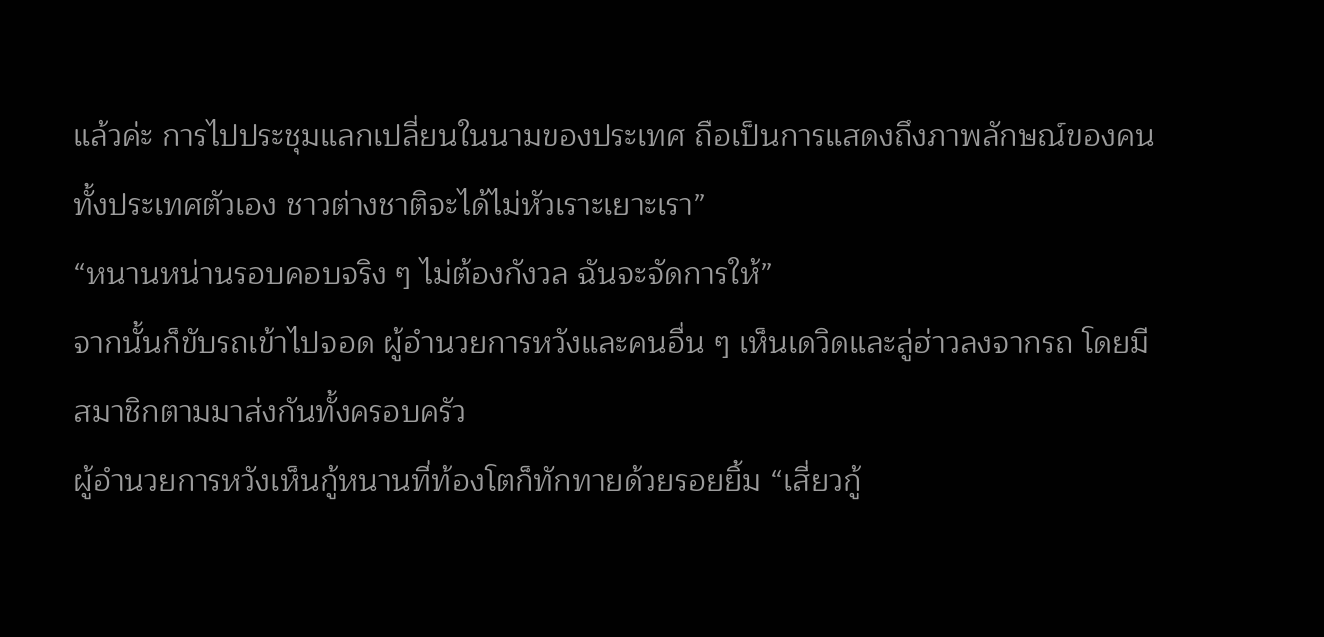แล้วค่ะ การไปประชุมแลกเปลี่ยนในนามของประเทศ ถือเป็นการแสดงถึงภาพลักษณ์ของคนทั้งประเทศตัวเอง ชาวต่างชาติจะได้ไม่หัวเราะเยาะเรา”
“หนานหน่านรอบคอบจริง ๆ ไม่ต้องกังวล ฉันจะจัดการให้”
จากนั้นก็ขับรถเข้าไปจอด ผู้อำนวยการหวังและคนอื่น ๆ เห็นเดวิดและลู่ฮ่าวลงจากรถ โดยมีสมาชิกตามมาส่งกันทั้งครอบครัว
ผู้อำนวยการหวังเห็นกู้หนานที่ท้องโตก็ทักทายด้วยรอยยิ้ม “เสี่ยวกู้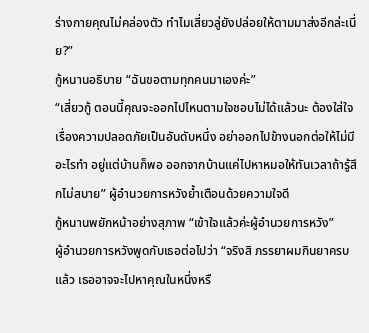ร่างกายคุณไม่คล่องตัว ทำไมเสี่ยวลู่ยังปล่อยให้ตามมาส่งอีกล่ะเนี่ย?”
กู้หนานอธิบาย “ฉันขอตามทุกคนมาเองค่ะ”
“เสี่ยวกู้ ตอนนี้คุณจะออกไปไหนตามใจชอบไม่ได้แล้วนะ ต้องใส่ใจเรื่องความปลอดภัยเป็นอันดับหนึ่ง อย่าออกไปข้างนอกต่อให้ไม่มีอะไรทำ อยู่แต่บ้านก็พอ ออกจากบ้านแค่ไปหาหมอให้ทันเวลาถ้ารู้สึกไม่สบาย” ผู้อำนวยการหวังย้ำเตือนด้วยความใจดี
กู้หนานพยักหน้าอย่างสุภาพ “เข้าใจแล้วค่ะผู้อำนวยการหวัง”
ผู้อำนวยการหวังพูดกับเธอต่อไปว่า “จริงสิ ภรรยาผมกินยาครบแล้ว เธออาจจะไปหาคุณในหนึ่งหรื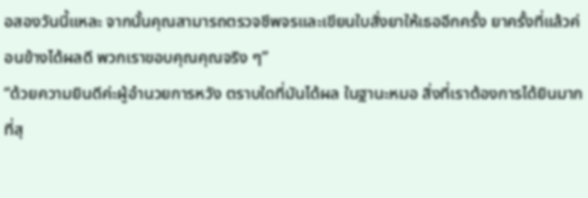อสองวันนี้แหละ จากนั้นคุณสามารถตรวจชีพจรและเขียนใบสั่งยาให้เธออีกครั้ง ยาครั้งที่แล้วค่อนข้างได้ผลดี พวกเราขอบคุณคุณจริง ๆ”
“ด้วยความยินดีค่ะผู้อำนวยการหวัง ตราบใดที่มันได้ผล ในฐานะหมอ สิ่งที่เราต้องการได้ยินมากที่สุ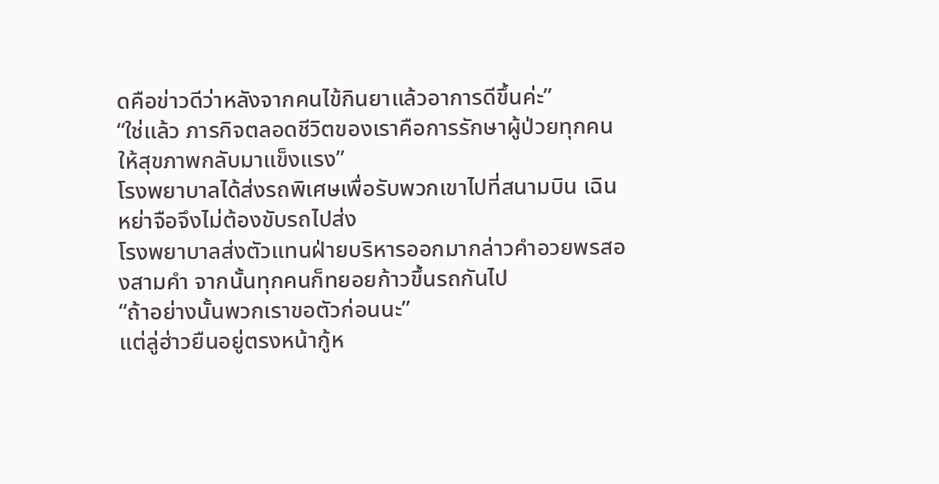ดคือข่าวดีว่าหลังจากคนไข้กินยาแล้วอาการดีขึ้นค่ะ”
“ใช่แล้ว ภารกิจตลอดชีวิตของเราคือการรักษาผู้ป่วยทุกคนให้สุขภาพกลับมาแข็งแรง”
โรงพยาบาลได้ส่งรถพิเศษเพื่อรับพวกเขาไปที่สนามบิน เฉินหย่าจือจึงไม่ต้องขับรถไปส่ง
โรงพยาบาลส่งตัวแทนฝ่ายบริหารออกมากล่าวคำอวยพรสองสามคำ จากนั้นทุกคนก็ทยอยก้าวขึ้นรถกันไป
“ถ้าอย่างนั้นพวกเราขอตัวก่อนนะ”
แต่ลู่ฮ่าวยืนอยู่ตรงหน้ากู้ห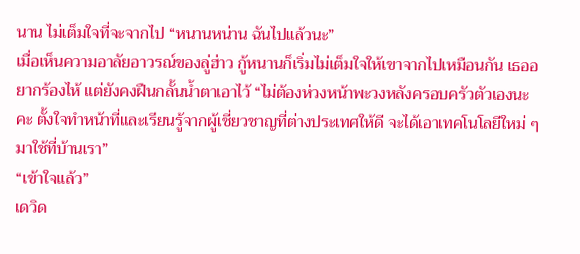นาน ไม่เต็มใจที่จะจากไป “หนานหน่าน ฉันไปแล้วนะ”
เมื่อเห็นความอาลัยอาวรณ์ของลู่ฮ่าว กู้หนานก็เริ่มไม่เต็มใจให้เขาจากไปเหมือนกัน เธออยากร้องไห้ แต่ยังคงฝืนกลั้นน้ำตาเอาไว้ “ไม่ต้องห่วงหน้าพะวงหลังครอบครัวตัวเองนะคะ ตั้งใจทำหน้าที่และเรียนรู้จากผู้เชี่ยวชาญที่ต่างประเทศให้ดี จะได้เอาเทคโนโลยีใหม่ ๆ มาใช้ที่บ้านเรา”
“เข้าใจแล้ว”
เดวิด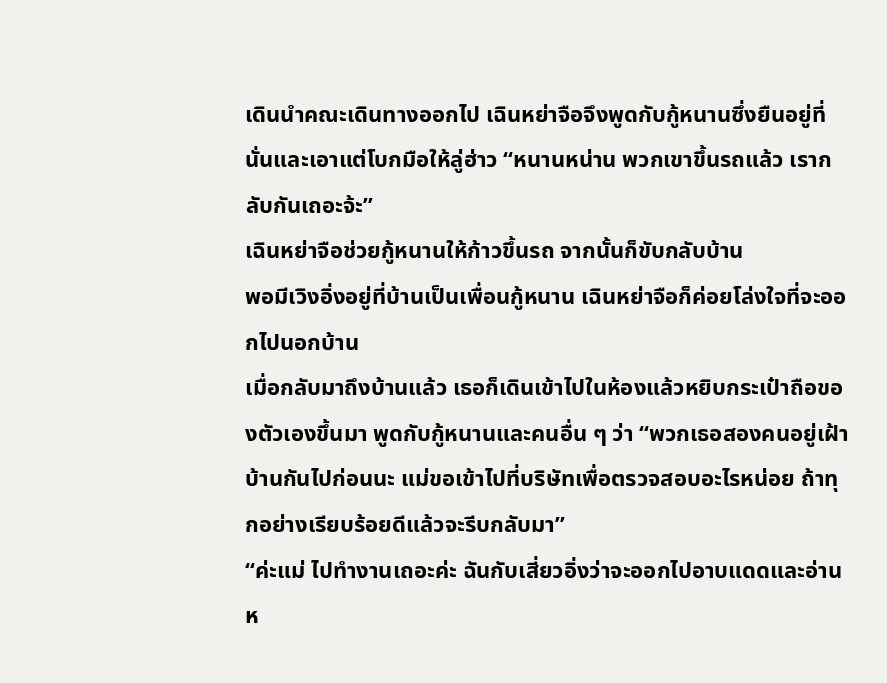เดินนำคณะเดินทางออกไป เฉินหย่าจือจึงพูดกับกู้หนานซึ่งยืนอยู่ที่นั่นและเอาแต่โบกมือให้ลู่ฮ่าว “หนานหน่าน พวกเขาขึ้นรถแล้ว เรากลับกันเถอะจ้ะ”
เฉินหย่าจือช่วยกู้หนานให้ก้าวขึ้นรถ จากนั้นก็ขับกลับบ้าน
พอมีเวิงอิ่งอยู่ที่บ้านเป็นเพื่อนกู้หนาน เฉินหย่าจือก็ค่อยโล่งใจที่จะออกไปนอกบ้าน
เมื่อกลับมาถึงบ้านแล้ว เธอก็เดินเข้าไปในห้องแล้วหยิบกระเป๋าถือของตัวเองขึ้นมา พูดกับกู้หนานและคนอื่น ๆ ว่า “พวกเธอสองคนอยู่เฝ้าบ้านกันไปก่อนนะ แม่ขอเข้าไปที่บริษัทเพื่อตรวจสอบอะไรหน่อย ถ้าทุกอย่างเรียบร้อยดีแล้วจะรีบกลับมา”
“ค่ะแม่ ไปทำงานเถอะค่ะ ฉันกับเสี่ยวอิ่งว่าจะออกไปอาบแดดและอ่านห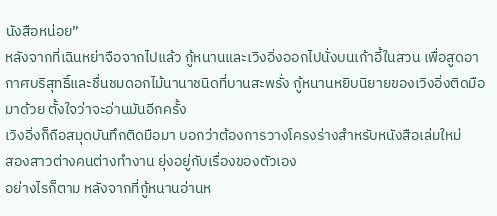นังสือหน่อย”
หลังจากที่เฉินหย่าจือจากไปแล้ว กู้หนานและเวิงอิ่งออกไปนั่งบนเก้าอี้ในสวน เพื่อสูดอากาศบริสุทธิ์และชื่นชมดอกไม้นานาชนิดที่บานสะพรั่ง กู้หนานหยิบนิยายของเวิงอิ่งติดมือมาด้วย ตั้งใจว่าจะอ่านมันอีกครั้ง
เวิงอิ่งก็ถือสมุดบันทึกติดมือมา บอกว่าต้องการวางโครงร่างสำหรับหนังสือเล่มใหม่
สองสาวต่างคนต่างทำงาน ยุ่งอยู่กับเรื่องของตัวเอง
อย่างไรก็ตาม หลังจากที่กู้หนานอ่านห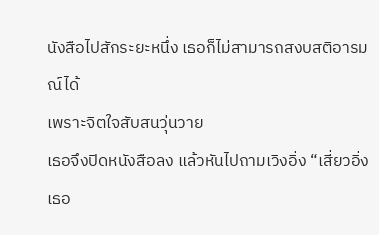นังสือไปสักระยะหนึ่ง เธอก็ไม่สามารถสงบสติอารมณ์ได้
เพราะจิตใจสับสนวุ่นวาย
เธอจึงปิดหนังสือลง แล้วหันไปถามเวิงอิ่ง “เสี่ยวอิ่ง เธอ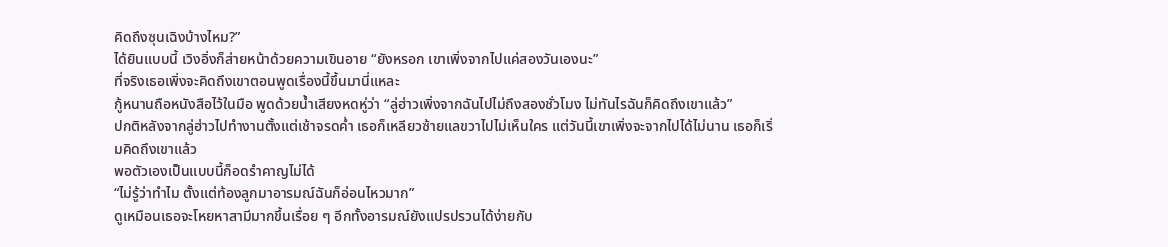คิดถึงซุนเฉิงบ้างไหม?”
ได้ยินแบบนี้ เวิงอิ่งก็ส่ายหน้าด้วยความเขินอาย “ยังหรอก เขาเพิ่งจากไปแค่สองวันเองนะ”
ที่จริงเธอเพิ่งจะคิดถึงเขาตอนพูดเรื่องนี้ขึ้นมานี่แหละ
กู้หนานถือหนังสือไว้ในมือ พูดด้วยน้ำเสียงหดหู่ว่า “ลู่ฮ่าวเพิ่งจากฉันไปไม่ถึงสองชั่วโมง ไม่ทันไรฉันก็คิดถึงเขาแล้ว”
ปกติหลังจากลู่ฮ่าวไปทำงานตั้งแต่เช้าจรดค่ำ เธอก็เหลียวซ้ายแลขวาไปไม่เห็นใคร แต่วันนี้เขาเพิ่งจะจากไปได้ไม่นาน เธอก็เริ่มคิดถึงเขาแล้ว
พอตัวเองเป็นแบบนี้ก็อดรำคาญไม่ได้
“ไม่รู้ว่าทำไม ตั้งแต่ท้องลูกมาอารมณ์ฉันก็อ่อนไหวมาก”
ดูเหมือนเธอจะโหยหาสามีมากขึ้นเรื่อย ๆ อีกทั้งอารมณ์ยังแปรปรวนได้ง่ายกับ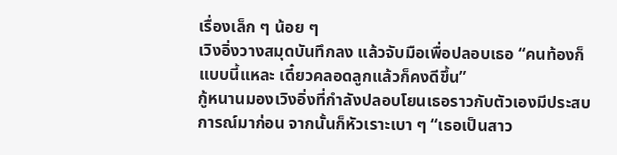เรื่องเล็ก ๆ น้อย ๆ
เวิงอิ่งวางสมุดบันทึกลง แล้วจับมือเพื่อปลอบเธอ “คนท้องก็แบบนี้แหละ เดี๋ยวคลอดลูกแล้วก็คงดีขึ้น”
กู้หนานมองเวิงอิ่งที่กำลังปลอบโยนเธอราวกับตัวเองมีประสบการณ์มาก่อน จากนั้นก็หัวเราะเบา ๆ “เธอเป็นสาว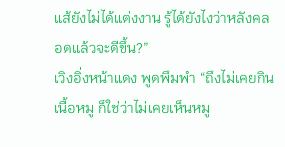แส้ยังไม่ได้แต่งงาน รู้ได้ยังไงว่าหลังคลอดแล้วจะดีขึ้น?”
เวิงอิ่งหน้าแดง พูดพึมพำ “ถึงไม่เคยกินเนื้อหมู ก็ใช่ว่าไม่เคยเห็นหมู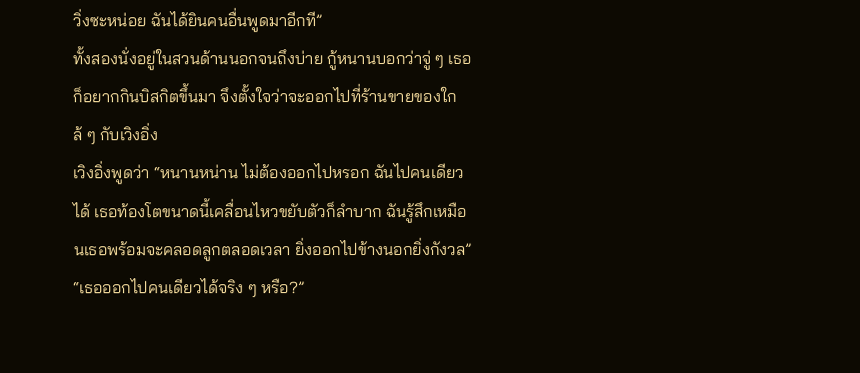วิ่งซะหน่อย ฉันได้ยินคนอื่นพูดมาอีกที”
ทั้งสองนั่งอยู่ในสวนด้านนอกจนถึงบ่าย กู้หนานบอกว่าจู่ ๆ เธอก็อยากกินบิสกิตขึ้นมา จึงตั้งใจว่าจะออกไปที่ร้านขายของใกล้ ๆ กับเวิงอิ่ง
เวิงอิ่งพูดว่า “หนานหน่าน ไม่ต้องออกไปหรอก ฉันไปคนเดียวได้ เธอท้องโตขนาดนี้เคลื่อนไหวขยับตัวก็ลำบาก ฉันรู้สึกเหมือนเธอพร้อมจะคลอดลูกตลอดเวลา ยิ่งออกไปข้างนอกยิ่งกังวล”
“เธอออกไปคนเดียวได้จริง ๆ หรือ?”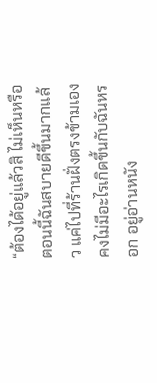“ต้องได้อยู่แล้วสิ ไม่เห็นหรือ ตอนนี้ฉันสบายดีขึ้นมากแล้ว แค่ไปที่ร้านฝั่งตรงข้ามเอง คงไม่มีอะไรเกิดขึ้นกับฉันหรอก อยู่อ่านหนัง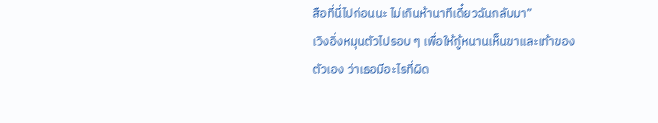สือที่นี่ไปก่อนนะ ไม่เกินห้านาทีเดี๋ยวฉันกลับมา”
เวิงอิ่งหมุนตัวไปรอบ ๆ เพื่อให้กู้หนานเห็นขาและเท้าของตัวเอง ว่าเธอมีอะไรที่ผิด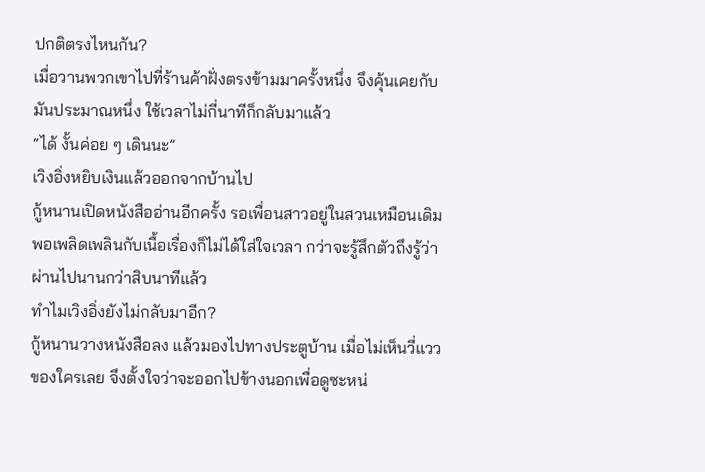ปกติตรงไหนกัน?
เมื่อวานพวกเขาไปที่ร้านค้าฝั่งตรงข้ามมาครั้งหนึ่ง จึงคุ้นเคยกับมันประมาณหนึ่ง ใช้เวลาไม่กี่นาทีก็กลับมาแล้ว
“ได้ งั้นค่อย ๆ เดินนะ”
เวิงอิ่งหยิบเงินแล้วออกจากบ้านไป
กู้หนานเปิดหนังสืออ่านอีกครั้ง รอเพื่อนสาวอยู่ในสวนเหมือนเดิม พอเพลิดเพลินกับเนื้อเรื่องก็ไม่ได้ใส่ใจเวลา กว่าจะรู้สึกตัวถึงรู้ว่าผ่านไปนานกว่าสิบนาทีแล้ว
ทำไมเวิงอิ่งยังไม่กลับมาอีก?
กู้หนานวางหนังสือลง แล้วมองไปทางประตูบ้าน เมื่อไม่เห็นวี่แววของใครเลย จึงตั้งใจว่าจะออกไปข้างนอกเพื่อดูซะหน่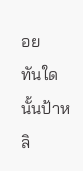อย
ทันใดนั้นป้าหลิ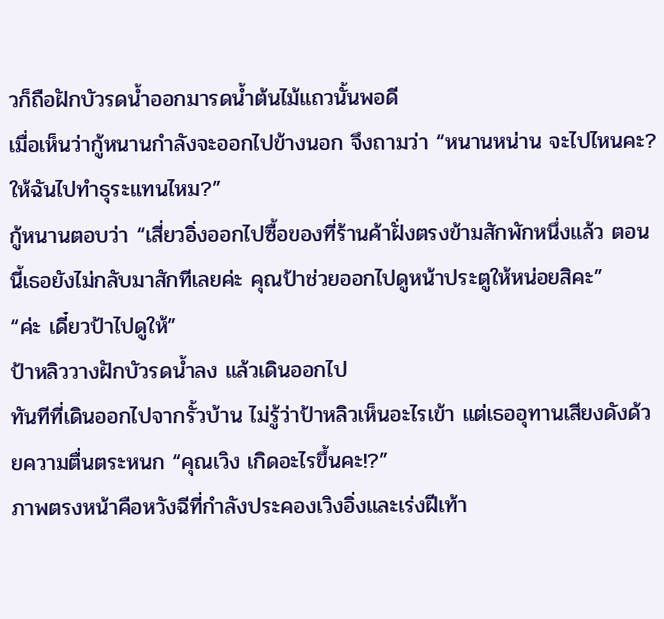วก็ถือฝักบัวรดน้ำออกมารดน้ำต้นไม้แถวนั้นพอดี
เมื่อเห็นว่ากู้หนานกำลังจะออกไปข้างนอก จึงถามว่า “หนานหน่าน จะไปไหนคะ? ให้ฉันไปทำธุระแทนไหม?”
กู้หนานตอบว่า “เสี่ยวอิ่งออกไปซื้อของที่ร้านค้าฝั่งตรงข้ามสักพักหนึ่งแล้ว ตอนนี้เธอยังไม่กลับมาสักทีเลยค่ะ คุณป้าช่วยออกไปดูหน้าประตูให้หน่อยสิคะ”
“ค่ะ เดี๋ยวป้าไปดูให้”
ป้าหลิววางฝักบัวรดน้ำลง แล้วเดินออกไป
ทันทีที่เดินออกไปจากรั้วบ้าน ไม่รู้ว่าป้าหลิวเห็นอะไรเข้า แต่เธออุทานเสียงดังด้วยความตื่นตระหนก “คุณเวิง เกิดอะไรขึ้นคะ!?”
ภาพตรงหน้าคือหวังฉีที่กำลังประคองเวิงอิ่งและเร่งฝีเท้า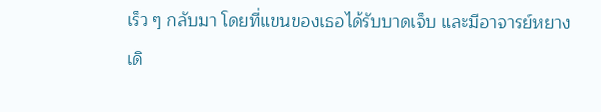เร็ว ๆ กลับมา โดยที่แขนของเธอได้รับบาดเจ็บ และมีอาจารย์หยางเดิ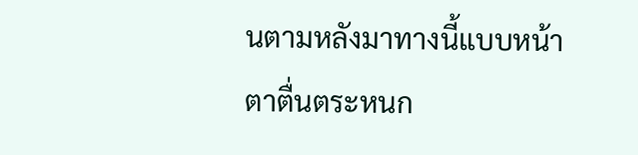นตามหลังมาทางนี้แบบหน้าตาตื่นตระหนก